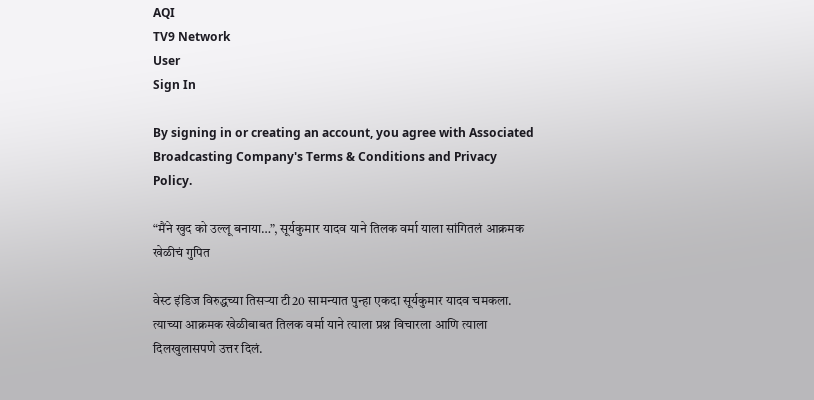AQI
TV9 Network
User
Sign In

By signing in or creating an account, you agree with Associated Broadcasting Company's Terms & Conditions and Privacy Policy.

“मैंने खुद को उल्लू बनाया…”, सूर्यकुमार यादव याने तिलक वर्मा याला सांगितलं आक्रमक खेळीचं गुपित

वेस्ट इंडिज विरुद्धच्या तिसऱ्या टी20 सामन्यात पुन्हा एकदा सूर्यकुमार यादव चमकला. त्याच्या आक्रमक खेळीबाबत तिलक वर्मा याने त्याला प्रश्न विचारला आणि त्याला दिलखुलासपणे उत्तर दिलं.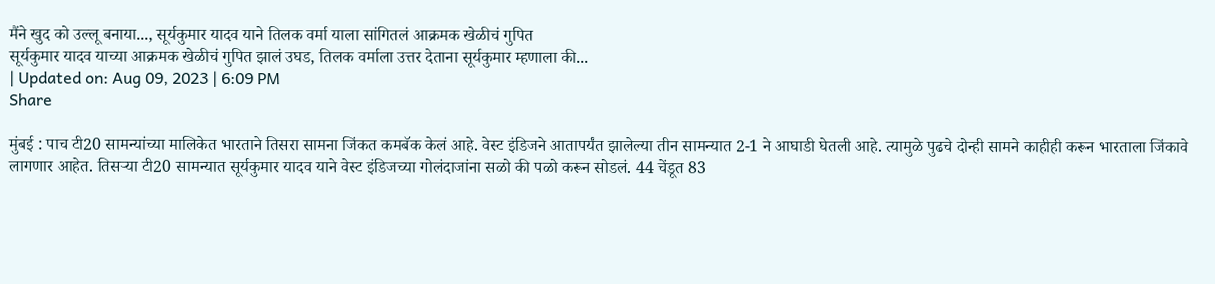मैंने खुद को उल्लू बनाया..., सूर्यकुमार यादव याने तिलक वर्मा याला सांगितलं आक्रमक खेळीचं गुपित
सूर्यकुमार यादव याच्या आक्रमक खेळीचं गुपित झालं उघड, तिलक वर्माला उत्तर देताना सूर्यकुमार म्हणाला की...
| Updated on: Aug 09, 2023 | 6:09 PM
Share

मुंबई : पाच टी20 सामन्यांच्या मालिकेत भारताने तिसरा सामना जिंकत कमबॅक केलं आहे. वेस्ट इंडिजने आतापर्यंत झालेल्या तीन सामन्यात 2-1 ने आघाडी घेतली आहे. त्यामुळे पुढचे दोन्ही सामने काहीही करून भारताला जिंकावे लागणार आहेत. तिसऱ्या टी20 सामन्यात सूर्यकुमार यादव याने वेस्ट इंडिजच्या गोलंदाजांना सळो की पळो करून सोडलं. 44 चेंडूत 83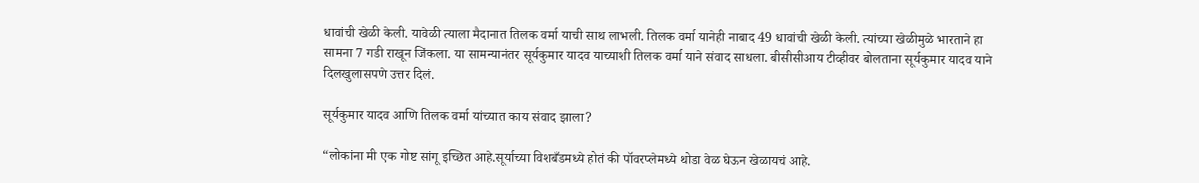धावांची खेळी केली. यावेळी त्याला मैदानात तिलक वर्मा याची साथ लाभली. तिलक वर्मा यानेही नाबाद 49 धावांची खेळी केली. त्यांच्या खेळीमुळे भारताने हा सामना 7 गडी राखून जिंकला. या सामन्यानंतर सूर्यकुमार यादव याच्याशी तिलक वर्मा याने संवाद साधला. बीसीसीआय टीव्हीवर बोलताना सूर्यकुमार यादव याने दिलखुलासपणे उत्तर दिलं.

सूर्यकुमार यादव आणि तिलक वर्मा यांच्यात काय संवाद झाला?

“लोकांना मी एक गोष्ट सांगू इच्छित आहे.सूर्याच्या विशबँडमध्ये होतं की पॉवरप्लेमध्ये थोडा वेळ घेऊन खेळायचं आहे.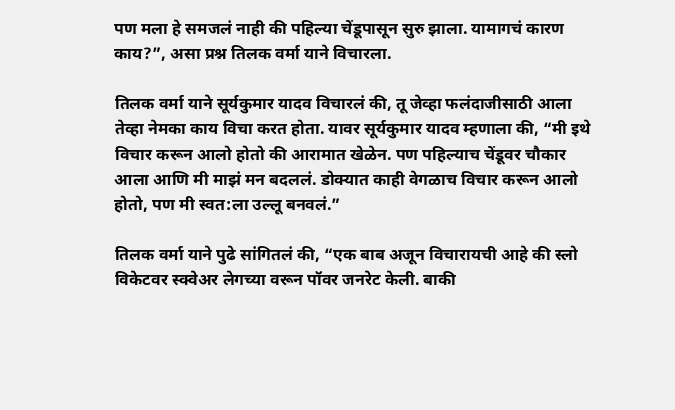पण मला हे समजलं नाही की पहिल्या चेंडूपासून सुरु झाला. यामागचं कारण काय?”, असा प्रश्न तिलक वर्मा याने विचारला.

तिलक वर्मा याने सूर्यकुमार यादव विचारलं की, तू जेव्हा फलंदाजीसाठी आला तेव्हा नेमका काय विचा करत होता. यावर सूर्यकुमार यादव म्हणाला की, “मी इथे विचार करून आलो होतो की आरामात खेळेन. पण पहिल्याच चेंडूवर चौकार आला आणि मी माझं मन बदललं. डोक्यात काही वेगळाच विचार करून आलो होतो, पण मी स्वत:ला उल्लू बनवलं.”

तिलक वर्मा याने पुढे सांगितलं की, “एक बाब अजून विचारायची आहे की स्लो विकेटवर स्क्वेअर लेगच्या वरून पॉवर जनरेट केली. बाकी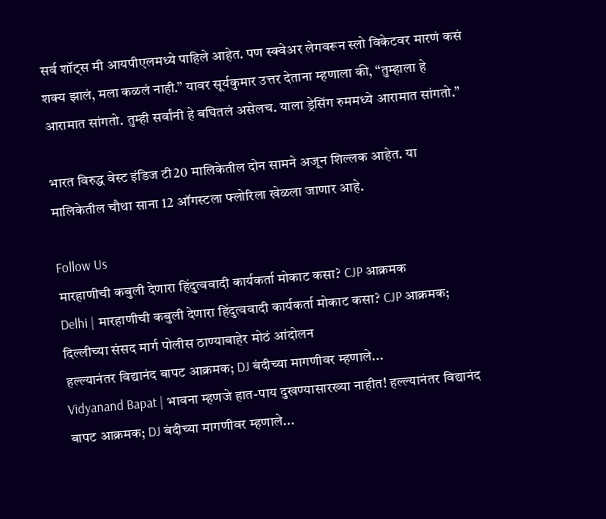सर्व शॉट्स मी आयपीएलमध्ये पाहिले आहेत. पण स्क्वेअर लेगवरून स्लो विकेटवर मारणं कसं शक्य झालं, मला कळलं नाही.” यावर सूर्यकुमार उत्तर देताना म्हणाला की, “तुम्हाला हे आरामात सांगतो. तुम्ही सर्वांनी हे बघितलं असेलच. याला ड्रेसिंग रुममध्ये आरामात सांगतो.”

भारत विरुद्ध वेस्ट इंडिज टी20 मालिकेतील दोन सामने अजून शिल्लक आहेत. या मालिकेतील चौथा साना 12 ऑगस्टला फ्लोरिला खेळला जाणार आहे.

Follow Us
मारहाणीची कबुली देणारा हिंदुत्ववादी कार्यकर्ता मोकाट कसा? CJP आक्रमक
Delhi | मारहाणीची कबुली देणारा हिंदुत्ववादी कार्यकर्ता मोकाट कसा? CJP आक्रमक; दिल्लीच्या संसद मार्ग पोलीस ठाण्याबाहेर मोठं आंदोलन
हल्ल्यानंतर विद्यानंद बापट आक्रमक; DJ बंदीच्या मागणीवर म्हणाले...
Vidyanand Bapat | भावना म्हणजे हात-पाय दुखण्यासारख्या नाहीत! हल्ल्यानंतर विद्यानंद बापट आक्रमक; DJ बंदीच्या मागणीवर म्हणाले...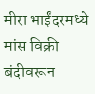मीरा भाईंदरमध्ये मांस विक्री बंदीवरून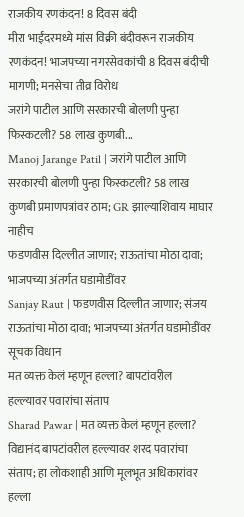राजकीय रणकंदन! 8 दिवस बंदी
मीरा भाईंदरमध्ये मांस विक्री बंदीवरून राजकीय रणकंदन! भाजपच्या नगरसेवकांची 8 दिवस बंदीची मागणी; मनसेचा तीव्र विरोध
जरांगे पाटील आणि सरकारची बोलणी पुन्हा फिस्कटली? 58 लाख कुणबी...
Manoj Jarange Patil | जरांगे पाटील आणि सरकारची बोलणी पुन्हा फिस्कटली? 58 लाख कुणबी प्रमाणपत्रांवर ठाम; GR झाल्याशिवाय माघार नाहीच
फडणवीस दिल्लीत जाणार; राऊतांचा मोठा दावा; भाजपच्या अंतर्गत घडामोडींवर
Sanjay Raut | फडणवीस दिल्लीत जाणार; संजय राऊतांचा मोठा दावा; भाजपच्या अंतर्गत घडामोडींवर सूचक विधान
मत व्यक्त केलं म्हणून हल्ला? बापटांवरील हल्ल्यावर पवारांचा संताप
Sharad Pawar | मत व्यक्त केलं म्हणून हल्ला? विद्यानंद बापटांवरील हल्ल्यावर शरद पवारांचा संताप; हा लोकशाही आणि मूलभूत अधिकारांवर हल्ला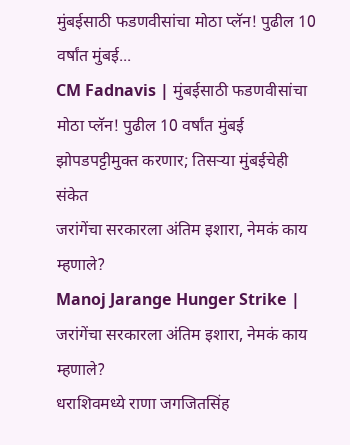मुंबईसाठी फडणवीसांचा मोठा प्लॅन! पुढील 10 वर्षांत मुंबई...
CM Fadnavis | मुंबईसाठी फडणवीसांचा मोठा प्लॅन! पुढील 10 वर्षांत मुंबई झोपडपट्टीमुक्त करणार; तिसऱ्या मुंबईचेही संकेत
जरांगेंचा सरकारला अंतिम इशारा, नेमकं काय म्हणाले?
Manoj Jarange Hunger Strike | जरांगेंचा सरकारला अंतिम इशारा, नेमकं काय म्हणाले?
धराशिवमध्ये राणा जगजितसिंह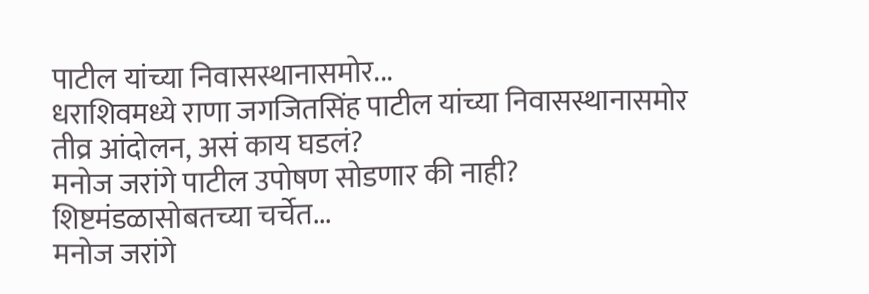पाटील यांच्या निवासस्थानासमोर...
धराशिवमध्ये राणा जगजितसिंह पाटील यांच्या निवासस्थानासमोर तीव्र आंदोलन, असं काय घडलं?
मनोज जरांगे पाटील उपोषण सोडणार की नाही? शिष्टमंडळासोबतच्या चर्चेत...
मनोज जरांगे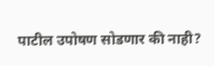पाटील उपोषण सोडणार की नाही?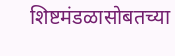शिष्टमंडळासोबतच्या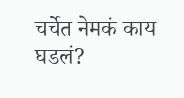चर्चेत नेमकं काय घडलं?